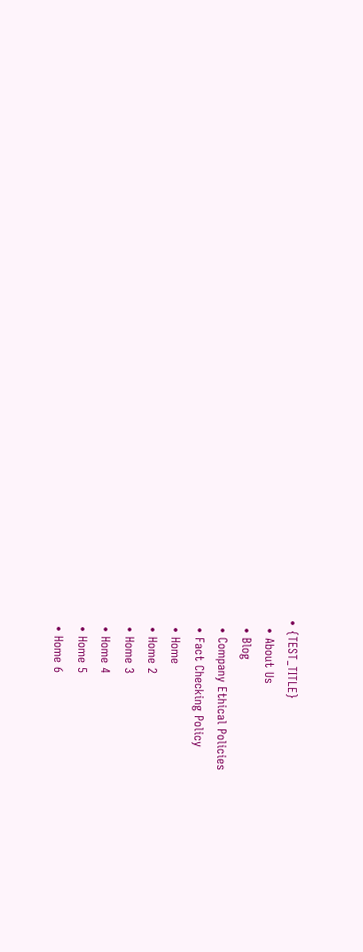• {TEST_TITLE}
  • About Us
  • Blog
  • Company Ethical Policies
  • Fact Checking Policy
  • Home
  • Home 2
  • Home 3
  • Home 4
  • Home 5
  • Home 6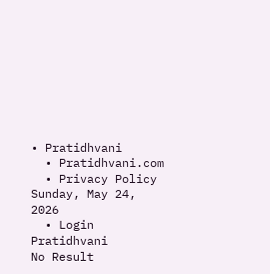• Pratidhvani
  • Pratidhvani.com
  • Privacy Policy
Sunday, May 24, 2026
  • Login
Pratidhvani
No Result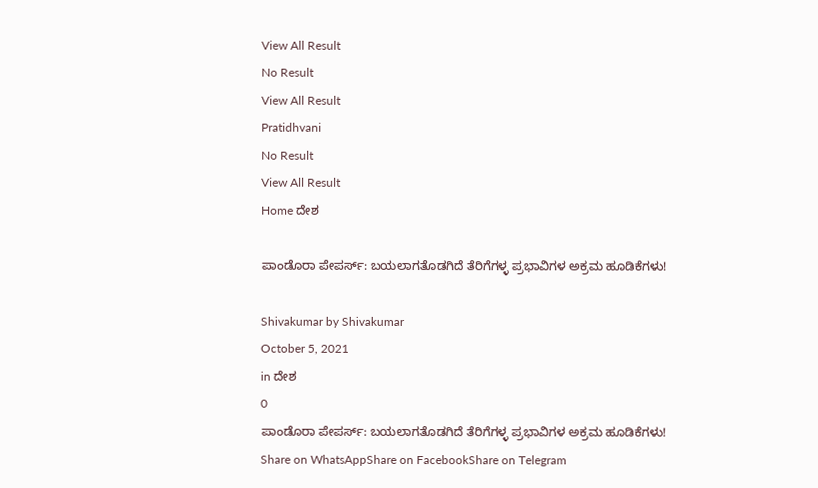View All Result
No Result
View All Result
Pratidhvani
No Result
View All Result
Home ದೇಶ

ಪಾಂಡೊರಾ ಪೇಪರ್ಸ್: ಬಯಲಾಗತೊಡಗಿದೆ ತೆರಿಗೆಗಳ್ಳ ಪ್ರಭಾವಿಗಳ ಅಕ್ರಮ ಹೂಡಿಕೆಗಳು!

Shivakumar by Shivakumar
October 5, 2021
in ದೇಶ
0
ಪಾಂಡೊರಾ ಪೇಪರ್ಸ್: ಬಯಲಾಗತೊಡಗಿದೆ ತೆರಿಗೆಗಳ್ಳ ಪ್ರಭಾವಿಗಳ ಅಕ್ರಮ ಹೂಡಿಕೆಗಳು!
Share on WhatsAppShare on FacebookShare on Telegram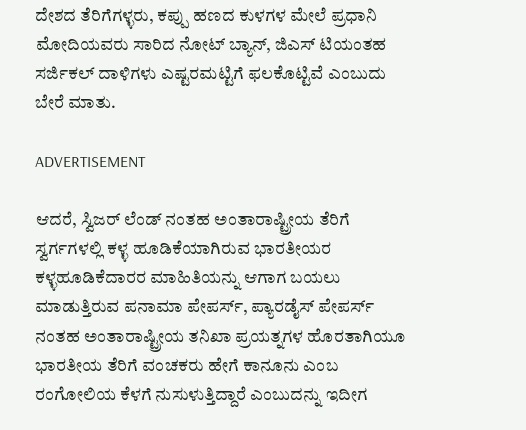ದೇಶದ ತೆರಿಗೆಗಳ್ಳರು, ಕಪ್ಪು ಹಣದ ಕುಳಗಳ ಮೇಲೆ ಪ್ರಧಾನಿ ಮೋದಿಯವರು ಸಾರಿದ ನೋಟ್ ಬ್ಯಾನ್, ಜಿಎಸ್ ಟಿಯಂತಹ ಸರ್ಜಿಕಲ್ ದಾಳಿಗಳು ಎಷ್ಟರಮಟ್ಟಿಗೆ ಫಲಕೊಟ್ಟಿವೆ ಎಂಬುದು ಬೇರೆ ಮಾತು.

ADVERTISEMENT

ಆದರೆ, ಸ್ವಿಜರ್ ಲೆಂಡ್ ನಂತಹ ಅಂತಾರಾಷ್ಟ್ರೀಯ ತೆರಿಗೆ ಸ್ವರ್ಗಗಳಲ್ಲಿ ಕಳ್ಳ ಹೂಡಿಕೆಯಾಗಿರುವ ಭಾರತೀಯರ ಕಳ್ಳಹೂಡಿಕೆದಾರರ ಮಾಹಿತಿಯನ್ನು ಆಗಾಗ ಬಯಲು ಮಾಡುತ್ತಿರುವ ಪನಾಮಾ ಪೇಪರ್ಸ್, ಪ್ಯಾರಡೈಸ್ ಪೇಪರ್ಸ್ ನಂತಹ ಅಂತಾರಾಷ್ಟ್ರೀಯ ತನಿಖಾ ಪ್ರಯತ್ನಗಳ ಹೊರತಾಗಿಯೂ ಭಾರತೀಯ ತೆರಿಗೆ ವಂಚಕರು ಹೇಗೆ ಕಾನೂನು ಎಂಬ ರಂಗೋಲಿಯ ಕೆಳಗೆ ನುಸುಳುತ್ತಿದ್ದಾರೆ ಎಂಬುದನ್ನು ಇದೀಗ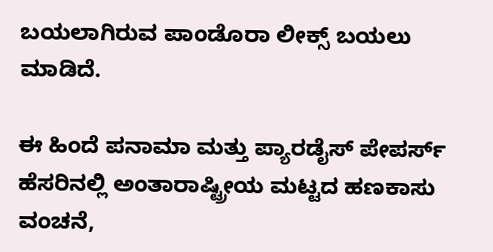ಬಯಲಾಗಿರುವ ಪಾಂಡೊರಾ ಲೀಕ್ಸ್ ಬಯಲು ಮಾಡಿದೆ.

ಈ ಹಿಂದೆ ಪನಾಮಾ ಮತ್ತು ಪ್ಯಾರಡೈಸ್ ಪೇಪರ್ಸ್ ಹೆಸರಿನಲ್ಲಿ ಅಂತಾರಾಷ್ಟ್ರೀಯ ಮಟ್ಟದ ಹಣಕಾಸು ವಂಚನೆ,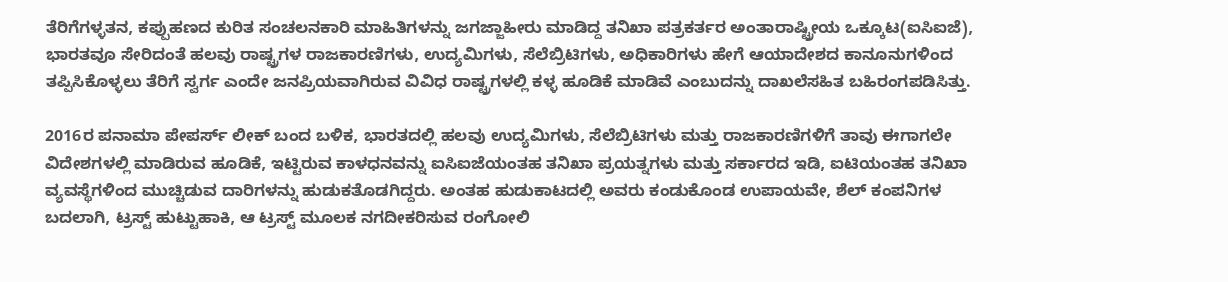ತೆರಿಗೆಗಳ್ಳತನ, ಕಪ್ಪುಹಣದ ಕುರಿತ ಸಂಚಲನಕಾರಿ ಮಾಹಿತಿಗಳನ್ನು ಜಗಜ್ಜಾಹೀರು ಮಾಡಿದ್ದ ತನಿಖಾ ಪತ್ರಕರ್ತರ ಅಂತಾರಾಷ್ಟ್ರೀಯ ಒಕ್ಕೂಟ(ಐಸಿಐಜೆ), ಭಾರತವೂ ಸೇರಿದಂತೆ ಹಲವು ರಾಷ್ಟ್ರಗಳ ರಾಜಕಾರಣಿಗಳು, ಉದ್ಯಮಿಗಳು, ಸೆಲೆಬ್ರಿಟಿಗಳು, ಅಧಿಕಾರಿಗಳು ಹೇಗೆ ಆಯಾದೇಶದ ಕಾನೂನುಗಳಿಂದ ತಪ್ಪಿಸಿಕೊಳ್ಳಲು ತೆರಿಗೆ ಸ್ವರ್ಗ ಎಂದೇ ಜನಪ್ರಿಯವಾಗಿರುವ ವಿವಿಧ ರಾಷ್ಟ್ರಗಳಲ್ಲಿ ಕಳ್ಳ ಹೂಡಿಕೆ ಮಾಡಿವೆ ಎಂಬುದನ್ನು ದಾಖಲೆಸಹಿತ ಬಹಿರಂಗಪಡಿಸಿತ್ತು.

2016ರ ಪನಾಮಾ ಪೇಪರ್ಸ್ ಲೀಕ್ ಬಂದ ಬಳಿಕ, ಭಾರತದಲ್ಲಿ ಹಲವು ಉದ್ಯಮಿಗಳು, ಸೆಲೆಬ್ರಿಟಿಗಳು ಮತ್ತು ರಾಜಕಾರಣಿಗಳಿಗೆ ತಾವು ಈಗಾಗಲೇ ವಿದೇಶಗಳಲ್ಲಿ ಮಾಡಿರುವ ಹೂಡಿಕೆ, ಇಟ್ಟಿರುವ ಕಾಳಧನವನ್ನು ಐಸಿಐಜೆಯಂತಹ ತನಿಖಾ ಪ್ರಯತ್ನಗಳು ಮತ್ತು ಸರ್ಕಾರದ ಇಡಿ, ಐಟಿಯಂತಹ ತನಿಖಾ ವ್ಯವಸ್ಥೆಗಳಿಂದ ಮುಚ್ಚಿಡುವ ದಾರಿಗಳನ್ನು ಹುಡುಕತೊಡಗಿದ್ದರು. ಅಂತಹ ಹುಡುಕಾಟದಲ್ಲಿ ಅವರು ಕಂಡುಕೊಂಡ ಉಪಾಯವೇ, ಶೆಲ್ ಕಂಪನಿಗಳ ಬದಲಾಗಿ, ಟ್ರಸ್ಟ್ ಹುಟ್ಟುಹಾಕಿ, ಆ ಟ್ರಸ್ಟ್ ಮೂಲಕ ನಗದೀಕರಿಸುವ ರಂಗೋಲಿ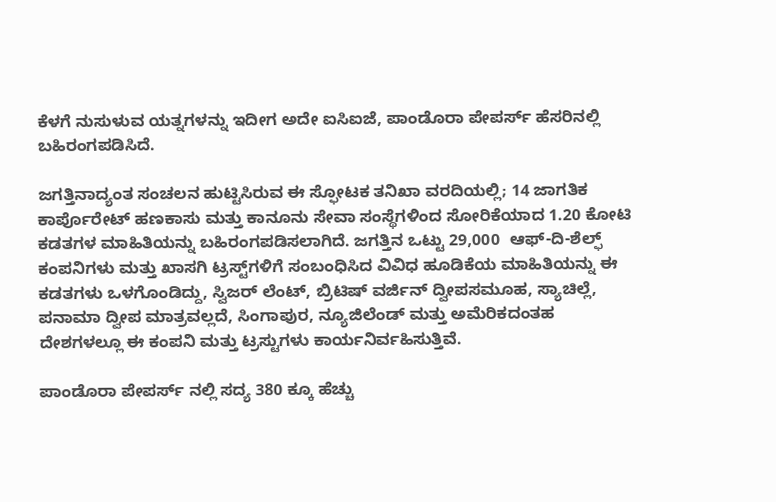ಕೆಳಗೆ ನುಸುಳುವ ಯತ್ನಗಳನ್ನು ಇದೀಗ ಅದೇ ಐಸಿಐಜೆ, ಪಾಂಡೊರಾ ಪೇಪರ್ಸ್ ಹೆಸರಿನಲ್ಲಿ ಬಹಿರಂಗಪಡಿಸಿದೆ.

ಜಗತ್ತಿನಾದ್ಯಂತ ಸಂಚಲನ ಹುಟ್ಟಿಸಿರುವ ಈ ಸ್ಫೋಟಕ ತನಿಖಾ ವರದಿಯಲ್ಲಿ; 14 ಜಾಗತಿಕ ಕಾರ್ಪೊರೇಟ್ ಹಣಕಾಸು ಮತ್ತು ಕಾನೂನು ಸೇವಾ ಸಂಸ್ಥೆಗಳಿಂದ ಸೋರಿಕೆಯಾದ 1.20 ಕೋಟಿ ಕಡತಗಳ ಮಾಹಿತಿಯನ್ನು ಬಹಿರಂಗಪಡಿಸಲಾಗಿದೆ. ಜಗತ್ತಿನ ಒಟ್ಟು 29,000  ಆಫ್-ದಿ-ಶೆಲ್ಫ್ ಕಂಪನಿಗಳು ಮತ್ತು ಖಾಸಗಿ ಟ್ರಸ್ಟ್‌ಗಳಿಗೆ ಸಂಬಂಧಿಸಿದ ವಿವಿಧ ಹೂಡಿಕೆಯ ಮಾಹಿತಿಯನ್ನು ಈ ಕಡತಗಳು ಒಳಗೊಂಡಿದ್ದು, ಸ್ವಿಜರ್ ಲೆಂಟ್, ಬ್ರಿಟಿಷ್ ವರ್ಜಿನ್ ದ್ವೀಪಸಮೂಹ, ಸ್ಯಾಚಿಲ್ಲೆ, ಪನಾಮಾ ದ್ವೀಪ ಮಾತ್ರವಲ್ಲದೆ, ಸಿಂಗಾಪುರ, ನ್ಯೂಜಿಲೆಂಡ್ ಮತ್ತು ಅಮೆರಿಕದಂತಹ ದೇಶಗಳಲ್ಲೂ ಈ ಕಂಪನಿ ಮತ್ತು ಟ್ರಸ್ಟುಗಳು ಕಾರ್ಯನಿರ್ವಹಿಸುತ್ತಿವೆ.

ಪಾಂಡೊರಾ ಪೇಪರ್ಸ್ ನಲ್ಲಿ ಸದ್ಯ 380 ಕ್ಕೂ ಹೆಚ್ಚು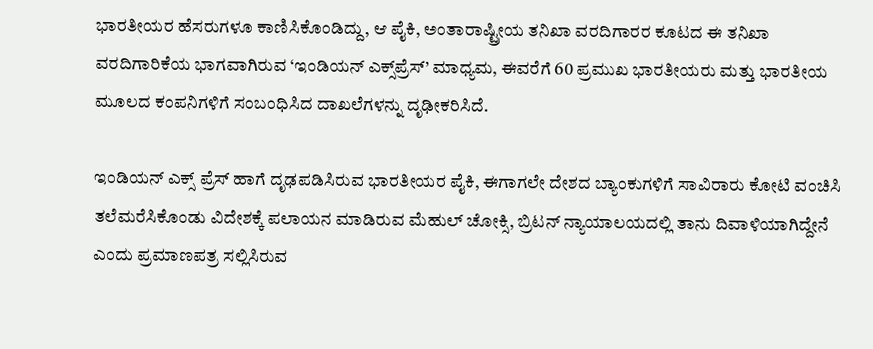ಭಾರತೀಯರ ಹೆಸರುಗಳೂ ಕಾಣಿಸಿಕೊಂಡಿದ್ದು, ಆ ಪೈಕಿ, ಅಂತಾರಾಷ್ಟ್ರೀಯ ತನಿಖಾ ವರದಿಗಾರರ ಕೂಟದ ಈ ತನಿಖಾ ವರದಿಗಾರಿಕೆಯ ಭಾಗವಾಗಿರುವ ‘ಇಂಡಿಯನ್ ಎಕ್ಸ್‌ಪ್ರೆಸ್’ ಮಾಧ್ಯಮ, ಈವರೆಗೆ 60 ಪ್ರಮುಖ ಭಾರತೀಯರು ಮತ್ತು ಭಾರತೀಯ ಮೂಲದ ಕಂಪನಿಗಳಿಗೆ ಸಂಬಂಧಿಸಿದ ದಾಖಲೆಗಳನ್ನು ದೃಢೀಕರಿಸಿದೆ.

ಇಂಡಿಯನ್ ಎಕ್ಸ್ ಪ್ರೆಸ್ ಹಾಗೆ ದೃಢಪಡಿಸಿರುವ ಭಾರತೀಯರ ಪೈಕಿ, ಈಗಾಗಲೇ ದೇಶದ ಬ್ಯಾಂಕುಗಳಿಗೆ ಸಾವಿರಾರು ಕೋಟಿ ವಂಚಿಸಿ ತಲೆಮರೆಸಿಕೊಂಡು ವಿದೇಶಕ್ಕೆ ಪಲಾಯನ ಮಾಡಿರುವ ಮೆಹುಲ್ ಚೋಕ್ಸಿ, ಬ್ರಿಟನ್ ನ್ಯಾಯಾಲಯದಲ್ಲಿ ತಾನು ದಿವಾಳಿಯಾಗಿದ್ದೇನೆ ಎಂದು ಪ್ರಮಾಣಪತ್ರ ಸಲ್ಲಿಸಿರುವ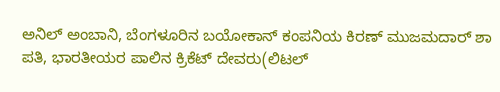ಅನಿಲ್ ಅಂಬಾನಿ, ಬೆಂಗಳೂರಿನ ಬಯೋಕಾನ್ ಕಂಪನಿಯ ಕಿರಣ್ ಮುಜಮದಾರ್ ಶಾ ಪತಿ, ಭಾರತೀಯರ ಪಾಲಿನ ಕ್ರಿಕೆಟ್ ದೇವರು(ಲಿಟಲ್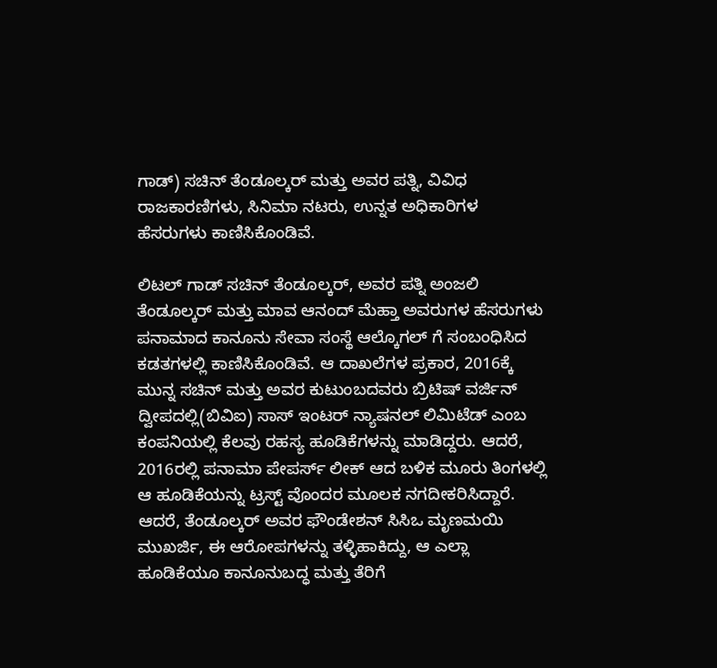ಗಾಡ್) ಸಚಿನ್ ತೆಂಡೂಲ್ಕರ್ ಮತ್ತು ಅವರ ಪತ್ನಿ, ವಿವಿಧ ರಾಜಕಾರಣಿಗಳು, ಸಿನಿಮಾ ನಟರು, ಉನ್ನತ ಅಧಿಕಾರಿಗಳ ಹೆಸರುಗಳು ಕಾಣಿಸಿಕೊಂಡಿವೆ.

ಲಿಟಲ್ ಗಾಡ್ ಸಚಿನ್ ತೆಂಡೂಲ್ಕರ್, ಅವರ ಪತ್ನಿ ಅಂಜಲಿ ತೆಂಡೂಲ್ಕರ್ ಮತ್ತು ಮಾವ ಆನಂದ್ ಮೆಹ್ತಾ ಅವರುಗಳ ಹೆಸರುಗಳು ಪನಾಮಾದ ಕಾನೂನು ಸೇವಾ ಸಂಸ್ಥೆ ಆಲ್ಕೊಗಲ್ ಗೆ ಸಂಬಂಧಿಸಿದ ಕಡತಗಳಲ್ಲಿ ಕಾಣಿಸಿಕೊಂಡಿವೆ. ಆ ದಾಖಲೆಗಳ ಪ್ರಕಾರ, 2016ಕ್ಕೆ ಮುನ್ನ ಸಚಿನ್ ಮತ್ತು ಅವರ ಕುಟುಂಬದವರು ಬ್ರಿಟಿಷ್ ವರ್ಜಿನ್ ದ್ವೀಪದಲ್ಲಿ(ಬಿವಿಐ) ಸಾಸ್ ಇಂಟರ್ ನ್ಯಾಷನಲ್ ಲಿಮಿಟೆಡ್ ಎಂಬ ಕಂಪನಿಯಲ್ಲಿ ಕೆಲವು ರಹಸ್ಯ ಹೂಡಿಕೆಗಳನ್ನು ಮಾಡಿದ್ದರು. ಆದರೆ, 2016ರಲ್ಲಿ ಪನಾಮಾ ಪೇಪರ್ಸ್ ಲೀಕ್ ಆದ ಬಳಿಕ ಮೂರು ತಿಂಗಳಲ್ಲಿ ಆ ಹೂಡಿಕೆಯನ್ನು ಟ್ರಸ್ಟ್ ವೊಂದರ ಮೂಲಕ ನಗದೀಕರಿಸಿದ್ದಾರೆ. ಆದರೆ, ತೆಂಡೂಲ್ಕರ್ ಅವರ ಫೌಂಡೇಶನ್ ಸಿಸಿಒ ಮೃಣಮಯಿ ಮುಖರ್ಜಿ, ಈ ಆರೋಪಗಳನ್ನು ತಳ್ಳಿಹಾಕಿದ್ದು, ಆ ಎಲ್ಲಾ ಹೂಡಿಕೆಯೂ ಕಾನೂನುಬದ್ಧ ಮತ್ತು ತೆರಿಗೆ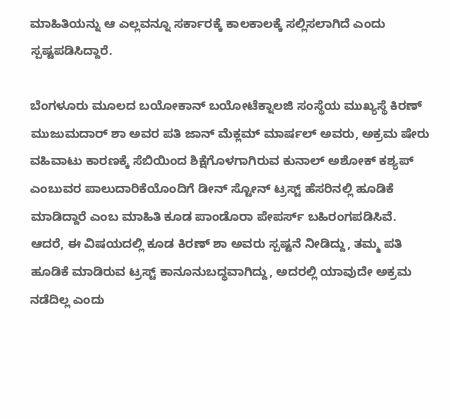ಮಾಹಿತಿಯನ್ನು ಆ ಎಲ್ಲವನ್ನೂ ಸರ್ಕಾರಕ್ಕೆ ಕಾಲಕಾಲಕ್ಕೆ ಸಲ್ಲಿಸಲಾಗಿದೆ ಎಂದು ಸ್ಪಷ್ಟಪಡಿಸಿದ್ದಾರೆ.

ಬೆಂಗಳೂರು ಮೂಲದ ಬಯೋಕಾನ್ ಬಯೋಟೆಕ್ನಾಲಜಿ ಸಂಸ್ಥೆಯ ಮುಖ್ಯಸ್ಥೆ ಕಿರಣ್ ಮುಜುಮದಾರ್ ಶಾ ಅವರ ಪತಿ ಜಾನ್ ಮೆಕ್ಲಮ್ ಮಾರ್ಷಲ್ ಅವರು, ಅಕ್ರಮ ಷೇರು ವಹಿವಾಟು ಕಾರಣಕ್ಕೆ ಸೆಬಿಯಿಂದ ಶಿಕ್ಷೆಗೊಳಗಾಗಿರುವ ಕುನಾಲ್ ಅಶೋಕ್ ಕಶ್ಯಪ್ ಎಂಬುವರ ಪಾಲುದಾರಿಕೆಯೊಂದಿಗೆ ಡೀನ್ ಸ್ಟೋನ್ ಟ್ರಸ್ಟ್ ಹೆಸರಿನಲ್ಲಿ ಹೂಡಿಕೆ ಮಾಡಿದ್ದಾರೆ ಎಂಬ ಮಾಹಿತಿ ಕೂಡ ಪಾಂಡೊರಾ ಪೇಪರ್ಸ್ ಬಹಿರಂಗಪಡಿಸಿವೆ. ಆದರೆ, ಈ ವಿಷಯದಲ್ಲಿ ಕೂಡ ಕಿರಣ್ ಶಾ ಅವರು ಸ್ಪಷ್ಟನೆ ನೀಡಿದ್ದು, ತಮ್ಮ ಪತಿ ಹೂಡಿಕೆ ಮಾಡಿರುವ ಟ್ರಸ್ಟ್ ಕಾನೂನುಬದ್ಧವಾಗಿದ್ದು, ಅದರಲ್ಲಿ ಯಾವುದೇ ಅಕ್ರಮ ನಡೆದಿಲ್ಲ ಎಂದು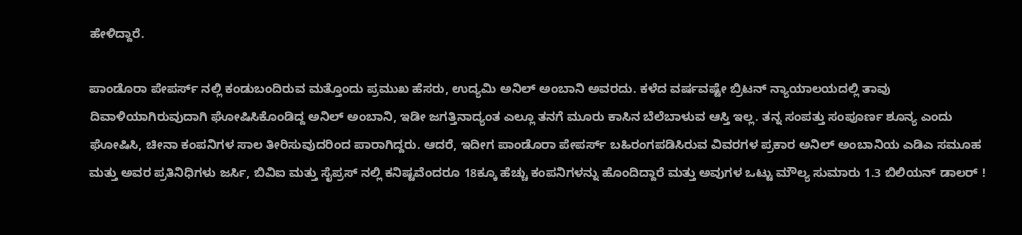ಹೇಳಿದ್ದಾರೆ.

ಪಾಂಡೊರಾ ಪೇಪರ್ಸ್ ನಲ್ಲಿ ಕಂಡುಬಂದಿರುವ ಮತ್ತೊಂದು ಪ್ರಮುಖ ಹೆಸರು, ಉದ್ಯಮಿ ಅನಿಲ್ ಅಂಬಾನಿ ಅವರದು. ಕಳೆದ ವರ್ಷವಷ್ಟೇ ಬ್ರಿಟನ್ ನ್ಯಾಯಾಲಯದಲ್ಲಿ ತಾವು ದಿವಾಳಿಯಾಗಿರುವುದಾಗಿ ಘೋಷಿಸಿಕೊಂಡಿದ್ದ ಅನಿಲ್ ಅಂಬಾನಿ, ಇಡೀ ಜಗತ್ತಿನಾದ್ಯಂತ ಎಲ್ಲೂ ತನಗೆ ಮೂರು ಕಾಸಿನ ಬೆಲೆಬಾಳುವ ಆಸ್ತಿ ಇಲ್ಲ. ತನ್ನ ಸಂಪತ್ತು ಸಂಪೂರ್ಣ ಶೂನ್ಯ ಎಂದು ಘೋಷಿಸಿ, ಚೀನಾ ಕಂಪನಿಗಳ ಸಾಲ ತೀರಿಸುವುದರಿಂದ ಪಾರಾಗಿದ್ದರು. ಆದರೆ, ಇದೀಗ ಪಾಂಡೊರಾ ಪೇಪರ್ಸ್ ಬಹಿರಂಗಪಡಿಸಿರುವ ವಿವರಗಳ ಪ್ರಕಾರ ಅನಿಲ್ ಅಂಬಾನಿಯ ಎಡಿಎ ಸಮೂಹ ಮತ್ತು ಅವರ ಪ್ರತಿನಿಧಿಗಳು ಜರ್ಸಿ, ಬಿವಿಐ ಮತ್ತು ಸೈಪ್ರಸ್ ನಲ್ಲಿ ಕನಿಷ್ಟವೆಂದರೂ 18ಕ್ಕೂ ಹೆಚ್ಚು ಕಂಪನಿಗಳನ್ನು ಹೊಂದಿದ್ದಾರೆ ಮತ್ತು ಅವುಗಳ ಒಟ್ಟು ಮೌಲ್ಯ ಸುಮಾರು 1.3 ಬಿಲಿಯನ್ ಡಾಲರ್ !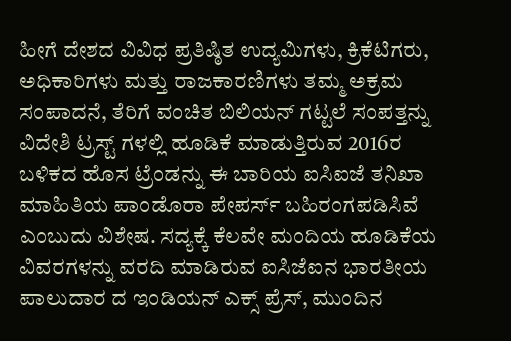ಹೀಗೆ ದೇಶದ ವಿವಿಧ ಪ್ರತಿಷ್ಠಿತ ಉದ್ಯಮಿಗಳು, ಕ್ರಿಕೆಟಿಗರು, ಅಧಿಕಾರಿಗಳು ಮತ್ತು ರಾಜಕಾರಣಿಗಳು ತಮ್ಮ ಅಕ್ರಮ ಸಂಪಾದನೆ, ತೆರಿಗೆ ವಂಚಿತ ಬಿಲಿಯನ್ ಗಟ್ಟಲೆ ಸಂಪತ್ತನ್ನು ವಿದೇಶಿ ಟ್ರಸ್ಟ್ ಗಳಲ್ಲಿ ಹೂಡಿಕೆ ಮಾಡುತ್ತಿರುವ 2016ರ ಬಳಿಕದ ಹೊಸ ಟ್ರೆಂಡನ್ನು ಈ ಬಾರಿಯ ಐಸಿಐಜೆ ತನಿಖಾ ಮಾಹಿತಿಯ ಪಾಂಡೊರಾ ಪೇಪರ್ಸ್ ಬಹಿರಂಗಪಡಿಸಿವೆ ಎಂಬುದು ವಿಶೇಷ. ಸದ್ಯಕ್ಕೆ ಕೆಲವೇ ಮಂದಿಯ ಹೂಡಿಕೆಯ ವಿವರಗಳನ್ನು ವರದಿ ಮಾಡಿರುವ ಐಸಿಜೆಐನ ಭಾರತೀಯ ಪಾಲುದಾರ ದ ಇಂಡಿಯನ್ ಎಕ್ಸ್ ಪ್ರೆಸ್, ಮುಂದಿನ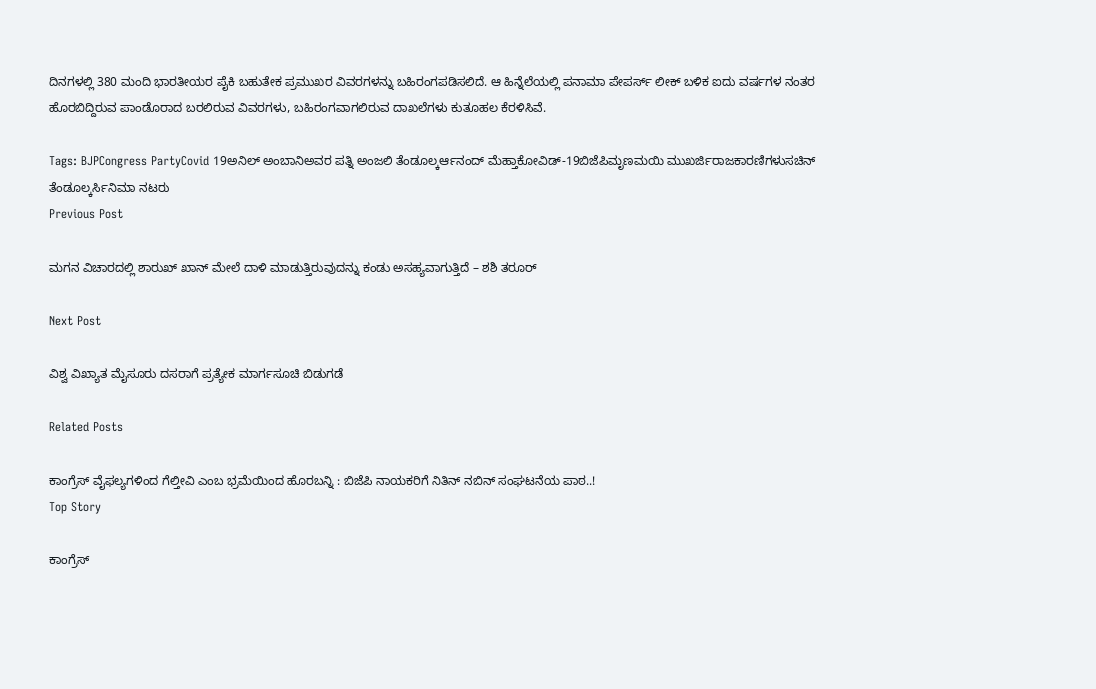ದಿನಗಳಲ್ಲಿ 380 ಮಂದಿ ಭಾರತೀಯರ ಪೈಕಿ ಬಹುತೇಕ ಪ್ರಮುಖರ ವಿವರಗಳನ್ನು ಬಹಿರಂಗಪಡಿಸಲಿದೆ. ಆ ಹಿನ್ನೆಲೆಯಲ್ಲಿ ಪನಾಮಾ ಪೇಪರ್ಸ್ ಲೀಕ್ ಬಳಿಕ ಐದು ವರ್ಷಗಳ ನಂತರ ಹೊರಬಿದ್ದಿರುವ ಪಾಂಡೊರಾದ ಬರಲಿರುವ ವಿವರಗಳು, ಬಹಿರಂಗವಾಗಲಿರುವ ದಾಖಲೆಗಳು ಕುತೂಹಲ ಕೆರಳಿಸಿವೆ.

Tags: BJPCongress PartyCovid 19ಅನಿಲ್ ಅಂಬಾನಿಅವರ ಪತ್ನಿ ಅಂಜಲಿ ತೆಂಡೂಲ್ಕರ್ಆನಂದ್ ಮೆಹ್ತಾಕೋವಿಡ್-19ಬಿಜೆಪಿಮೃಣಮಯಿ ಮುಖರ್ಜಿರಾಜಕಾರಣಿಗಳುಸಚಿನ್ ತೆಂಡೂಲ್ಕರ್ಸಿನಿಮಾ ನಟರು
Previous Post

ಮಗನ ವಿಚಾರದಲ್ಲಿ ಶಾರುಖ್ ಖಾನ್ ಮೇಲೆ ದಾಳಿ ಮಾಡುತ್ತಿರುವುದನ್ನು ಕಂಡು ಅಸಹ್ಯವಾಗುತ್ತಿದೆ – ಶಶಿ ತರೂರ್

Next Post

ವಿಶ್ವ ವಿಖ್ಯಾತ ಮೈಸೂರು ದಸರಾಗೆ ಪ್ರತ್ಯೇಕ ಮಾರ್ಗಸೂಚಿ ಬಿಡುಗಡೆ

Related Posts

ಕಾಂಗ್ರೆಸ್‌ ವೈಫಲ್ಯಗಳಿಂದ ಗೆಲ್ತೀವಿ ಎಂಬ ಭ್ರಮೆಯಿಂದ ಹೊರಬನ್ನಿ : ಬಿಜೆಪಿ ನಾಯಕರಿಗೆ ನಿತಿನ್‌ ನಬಿನ್‌ ಸಂಘಟನೆಯ ಪಾಠ..!
Top Story

ಕಾಂಗ್ರೆಸ್‌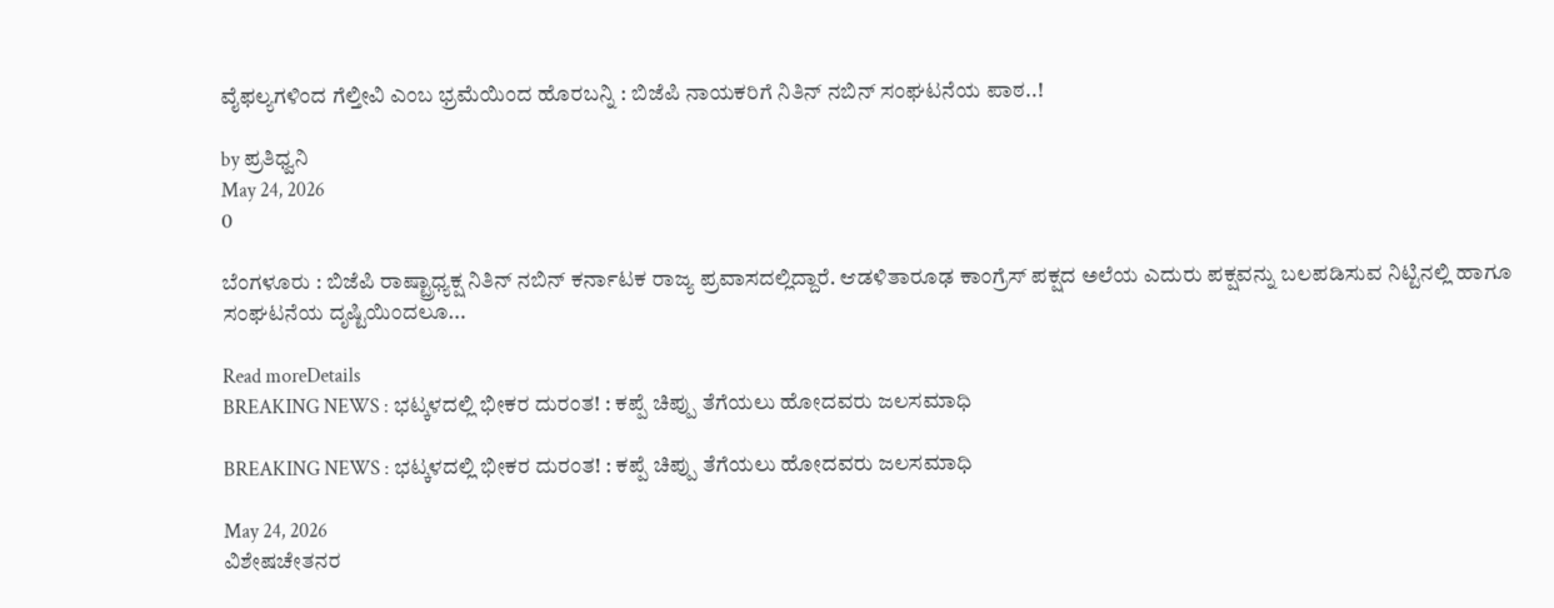ವೈಫಲ್ಯಗಳಿಂದ ಗೆಲ್ತೀವಿ ಎಂಬ ಭ್ರಮೆಯಿಂದ ಹೊರಬನ್ನಿ : ಬಿಜೆಪಿ ನಾಯಕರಿಗೆ ನಿತಿನ್‌ ನಬಿನ್‌ ಸಂಘಟನೆಯ ಪಾಠ..!

by ಪ್ರತಿಧ್ವನಿ
May 24, 2026
0

ಬೆಂಗಳೂರು : ಬಿಜೆಪಿ ರಾಷ್ಟ್ರಾಧ್ಯಕ್ಷ ನಿತಿನ್‌ ನಬಿನ್‌ ಕರ್ನಾಟಕ ರಾಜ್ಯ ಪ್ರವಾಸದಲ್ಲಿದ್ದಾರೆ. ಆಡಳಿತಾರೂಢ ಕಾಂಗ್ರೆಸ್‌ ಪಕ್ಷದ ಅಲೆಯ ಎದುರು ಪಕ್ಷವನ್ನು ಬಲಪಡಿಸುವ ನಿಟ್ಟಿನಲ್ಲಿ ಹಾಗೂ ಸಂಘಟನೆಯ ದೃಷ್ಟಿಯಿಂದಲೂ...

Read moreDetails
BREAKING NEWS : ಭಟ್ಕಳದಲ್ಲಿ ಭೀಕರ ದುರಂತ! : ಕಪ್ಪೆ ಚಿಪ್ಪು ತೆಗೆಯಲು ಹೋದವರು ಜಲಸಮಾಧಿ

BREAKING NEWS : ಭಟ್ಕಳದಲ್ಲಿ ಭೀಕರ ದುರಂತ! : ಕಪ್ಪೆ ಚಿಪ್ಪು ತೆಗೆಯಲು ಹೋದವರು ಜಲಸಮಾಧಿ

May 24, 2026
ವಿಶೇಷಚೇತನರ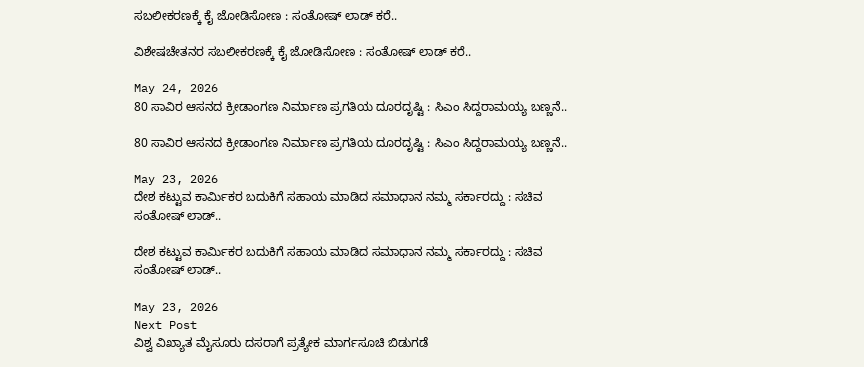ಸಬಲೀಕರಣಕ್ಕೆ ಕೈ ಜೋಡಿಸೋಣ : ಸಂತೋಷ್‌ ಲಾಡ್‌ ಕರೆ..

ವಿಶೇಷಚೇತನರ ಸಬಲೀಕರಣಕ್ಕೆ ಕೈ ಜೋಡಿಸೋಣ : ಸಂತೋಷ್‌ ಲಾಡ್‌ ಕರೆ..

May 24, 2026
80 ಸಾವಿರ ಆಸನದ ಕ್ರೀಡಾಂಗಣ ನಿರ್ಮಾಣ ಪ್ರಗತಿಯ ದೂರದೃಷ್ಟಿ : ಸಿಎಂ ಸಿದ್ದರಾಮಯ್ಯ ಬಣ್ಣನೆ..

80 ಸಾವಿರ ಆಸನದ ಕ್ರೀಡಾಂಗಣ ನಿರ್ಮಾಣ ಪ್ರಗತಿಯ ದೂರದೃಷ್ಟಿ : ಸಿಎಂ ಸಿದ್ದರಾಮಯ್ಯ ಬಣ್ಣನೆ..

May 23, 2026
ದೇಶ ಕಟ್ಟುವ ಕಾರ್ಮಿಕರ ಬದುಕಿಗೆ ಸಹಾಯ ಮಾಡಿದ ಸಮಾಧಾನ ನಮ್ಮ ಸರ್ಕಾರದ್ದು : ಸಚಿವ ಸಂತೋಷ್‌ ಲಾಡ್..

ದೇಶ ಕಟ್ಟುವ ಕಾರ್ಮಿಕರ ಬದುಕಿಗೆ ಸಹಾಯ ಮಾಡಿದ ಸಮಾಧಾನ ನಮ್ಮ ಸರ್ಕಾರದ್ದು : ಸಚಿವ ಸಂತೋಷ್‌ ಲಾಡ್..

May 23, 2026
Next Post
ವಿಶ್ವ ವಿಖ್ಯಾತ ಮೈಸೂರು ದಸರಾಗೆ ಪ್ರತ್ಯೇಕ ಮಾರ್ಗಸೂಚಿ ಬಿಡುಗಡೆ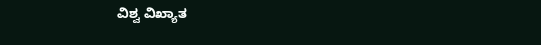ವಿಶ್ವ ವಿಖ್ಯಾತ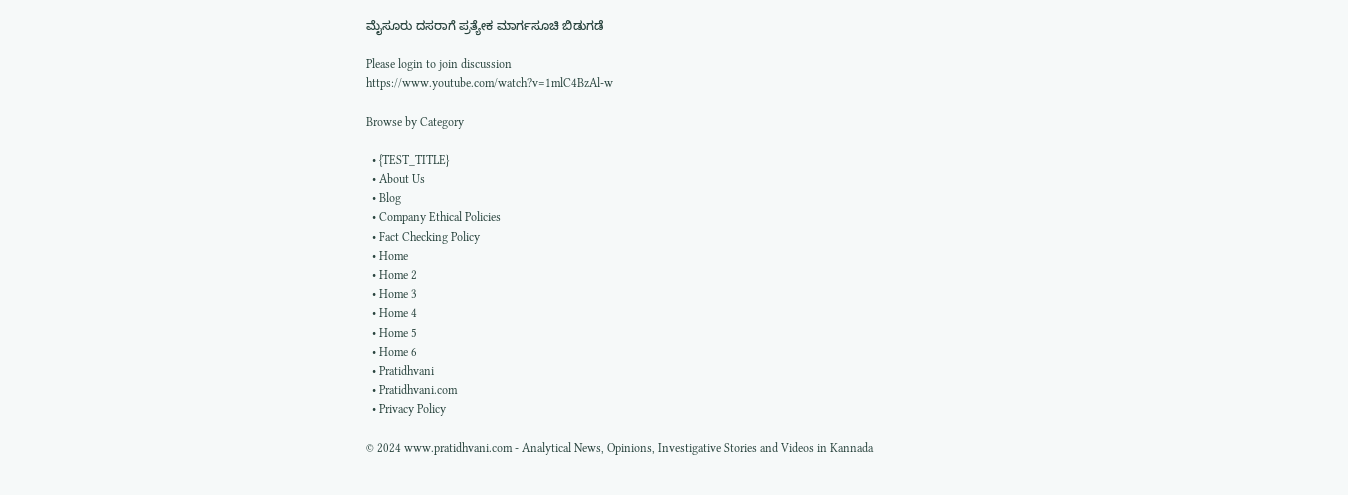ಮೈಸೂರು ದಸರಾಗೆ ಪ್ರತ್ಯೇಕ ಮಾರ್ಗಸೂಚಿ ಬಿಡುಗಡೆ

Please login to join discussion
https://www.youtube.com/watch?v=1mlC4BzAl-w

Browse by Category

  • {TEST_TITLE}
  • About Us
  • Blog
  • Company Ethical Policies
  • Fact Checking Policy
  • Home
  • Home 2
  • Home 3
  • Home 4
  • Home 5
  • Home 6
  • Pratidhvani
  • Pratidhvani.com
  • Privacy Policy

© 2024 www.pratidhvani.com - Analytical News, Opinions, Investigative Stories and Videos in Kannada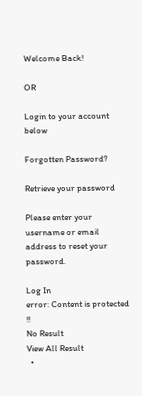Welcome Back!

OR

Login to your account below

Forgotten Password?

Retrieve your password

Please enter your username or email address to reset your password.

Log In
error: Content is protected !!
No Result
View All Result
  •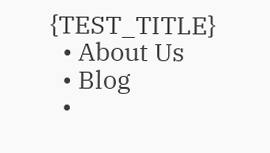{TEST_TITLE}
  • About Us
  • Blog
  •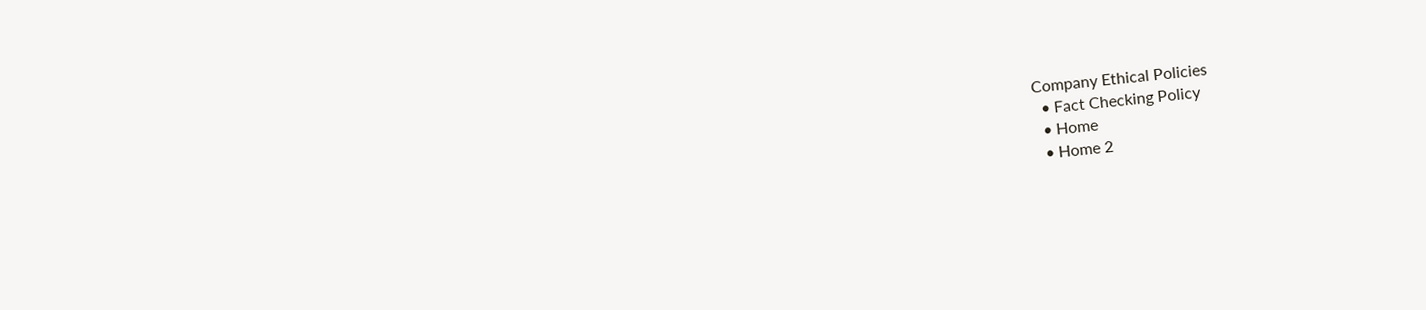Company Ethical Policies
  • Fact Checking Policy
  • Home
  • Home 2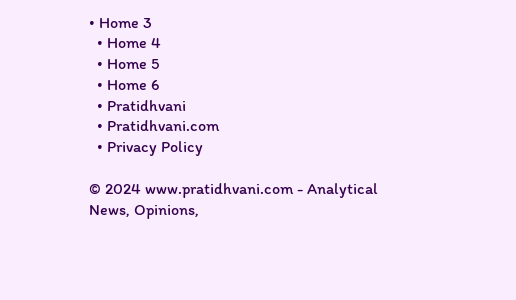• Home 3
  • Home 4
  • Home 5
  • Home 6
  • Pratidhvani
  • Pratidhvani.com
  • Privacy Policy

© 2024 www.pratidhvani.com - Analytical News, Opinions,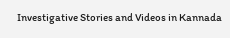Investigative Stories and Videos in Kannada